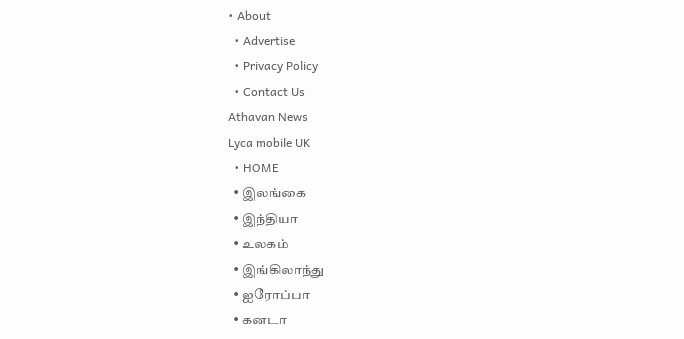• About
  • Advertise
  • Privacy Policy
  • Contact Us
Athavan News
Lyca mobile UK
  • HOME
  • இலங்கை
  • இந்தியா
  • உலகம்
  • இங்கிலாந்து
  • ஐரோப்பா
  • கனடா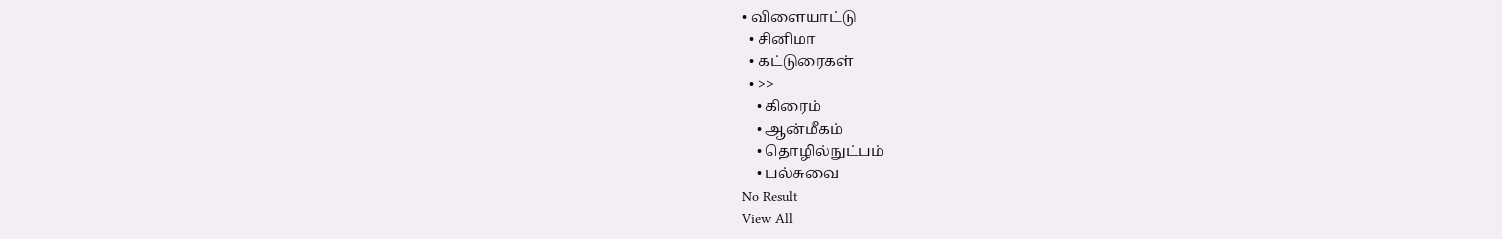• விளையாட்டு
  • சினிமா
  • கட்டுரைகள்
  • >>
    • கிரைம்
    • ஆன்மீகம்
    • தொழில்நுட்பம்
    • பல்சுவை
No Result
View All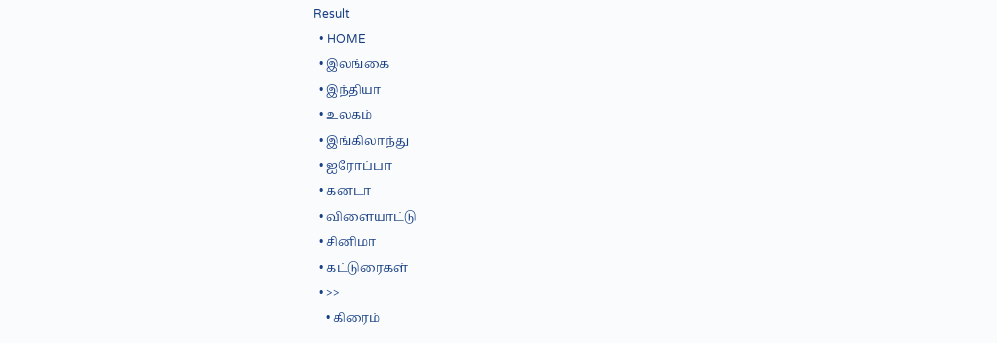Result
  • HOME
  • இலங்கை
  • இந்தியா
  • உலகம்
  • இங்கிலாந்து
  • ஐரோப்பா
  • கனடா
  • விளையாட்டு
  • சினிமா
  • கட்டுரைகள்
  • >>
    • கிரைம்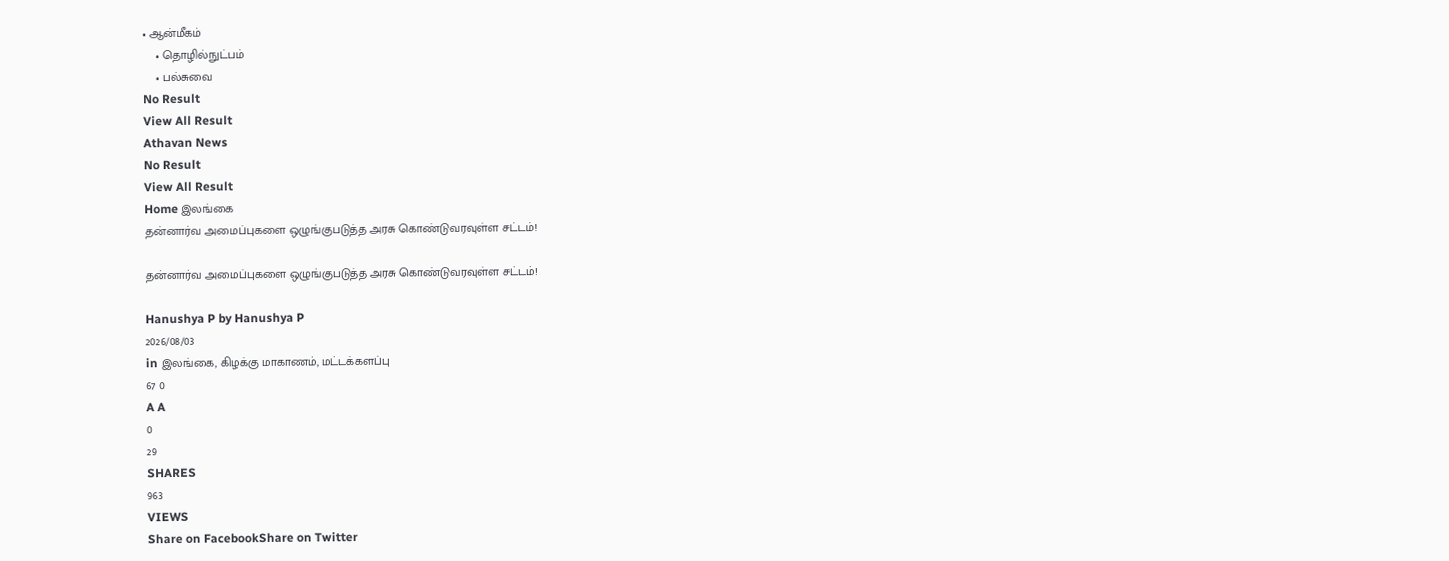• ஆன்மீகம்
    • தொழில்நுட்பம்
    • பல்சுவை
No Result
View All Result
Athavan News
No Result
View All Result
Home இலங்கை
தன்னார்வ அமைப்புகளை ஒழுங்குபடுத்த அரசு கொண்டுவரவுள்ள சட்டம்!

தன்னார்வ அமைப்புகளை ஒழுங்குபடுத்த அரசு கொண்டுவரவுள்ள சட்டம்!

Hanushya P by Hanushya P
2026/08/03
in இலங்கை, கிழக்கு மாகாணம், மட்டக்களப்பு
67 0
A A
0
29
SHARES
963
VIEWS
Share on FacebookShare on Twitter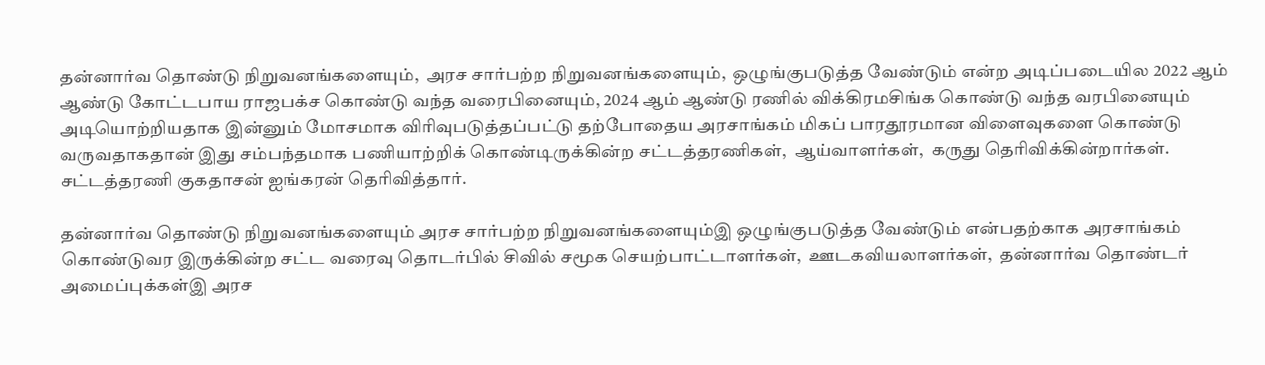தன்னார்வ தொண்டு நிறுவனங்களையும்,  அரச சார்பற்ற நிறுவனங்களையும்,  ஒழுங்குபடுத்த வேண்டும் என்ற அடிப்படையில 2022 ஆம் ஆண்டு கோட்டபாய ராஜபக்ச கொண்டு வந்த வரைபினையும், 2024 ஆம் ஆண்டு ரணில் விக்கிரமசிங்க கொண்டு வந்த வரபினையும் அடியொற்றியதாக இன்னும் மோசமாக விரிவுபடுத்தப்பட்டு தற்போதைய அரசாங்கம் மிகப் பாரதூரமான விளைவுகளை கொண்டு வருவதாகதான் இது சம்பந்தமாக பணியாற்றிக் கொண்டிருக்கின்ற சட்டத்தரணிகள்,  ஆய்வாளர்கள்,  கருது தெரிவிக்கின்றார்கள். சட்டத்தரணி குகதாசன் ஐங்கரன் தெரிவித்தார்.

தன்னார்வ தொண்டு நிறுவனங்களையும் அரச சார்பற்ற நிறுவனங்களையும்இ ஒழுங்குபடுத்த வேண்டும் என்பதற்காக அரசாங்கம் கொண்டுவர இருக்கின்ற சட்ட வரைவு தொடர்பில் சிவில் சமூக செயற்பாட்டாளர்கள்,  ஊடகவியலாளர்கள்,  தன்னார்வ தொண்டர் அமைப்புக்கள்இ அரச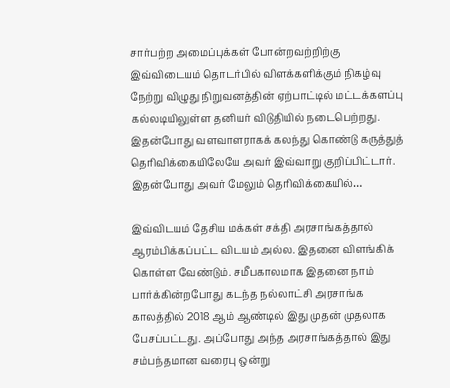சார்பற்ற அமைப்புக்கள் போன்றவற்றிற்கு இவ்விடையம் தொடர்பில் விளக்களிக்கும் நிகழ்வு நேற்று விழுது நிறுவனத்தின் ஏற்பாட்டில் மட்டக்களப்பு கல்லடியிலுள்ள தனியர் விடுதியில் நடைபெற்றது. இதன்போது வளவாளராகக் கலந்து கொண்டு கருத்துத் தெரிவிக்கையிலேயே அவர் இவ்வாறு குறிப்பிட்டார். இதன்போது அவர் மேலும் தெரிவிக்கையில்…

இவ்விடயம் தேசிய மக்கள் சக்தி அரசாங்கத்தால் ஆரம்பிக்கப்பட்ட விடயம் அல்ல. இதனை விளங்கிக் கொள்ள வேண்டும். சமீபகாலமாக இதனை நாம் பார்க்கின்றபோது கடந்த நல்லாட்சி அரசாங்க காலத்தில் 2018 ஆம் ஆண்டில் இது முதன் முதலாக பேசப்பட்டது. அப்போது அந்த அரசாங்கத்தால் இது சம்பந்தமான வரைபு ஒன்று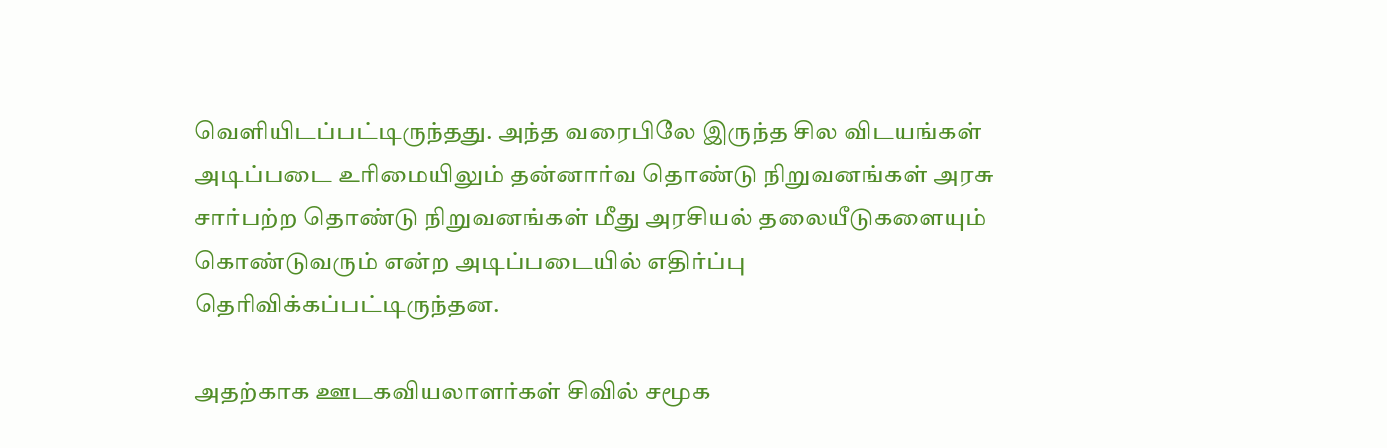வெளியிடப்பட்டிருந்தது. அந்த வரைபிலே இருந்த சில விடயங்கள் அடிப்படை உரிமையிலும் தன்னார்வ தொண்டு நிறுவனங்கள் அரசு சார்பற்ற தொண்டு நிறுவனங்கள் மீது அரசியல் தலையீடுகளையும் கொண்டுவரும் என்ற அடிப்படையில் எதிர்ப்பு தெரிவிக்கப்பட்டிருந்தன.

அதற்காக ஊடகவியலாளர்கள் சிவில் சமூக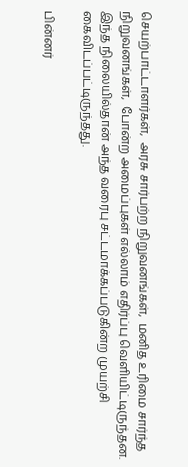செயற்பாட்டாளர்கள்,  அரசு சார்பற்ற நிறுவனங்கள்,  மனித உரிமை சார்ந்த நிறுவனங்கள்,  போன்ற அமைப்புகள் எல்லாம் எதிர்ப்பு வெளியிட்டிருந்தன. இந்த நிலையில்தான் அந்த வரைபு சட்டமாக்கப்படுகின்ற முயற்சி கைவிடப்பட்டிருந்தது.

பின்னர்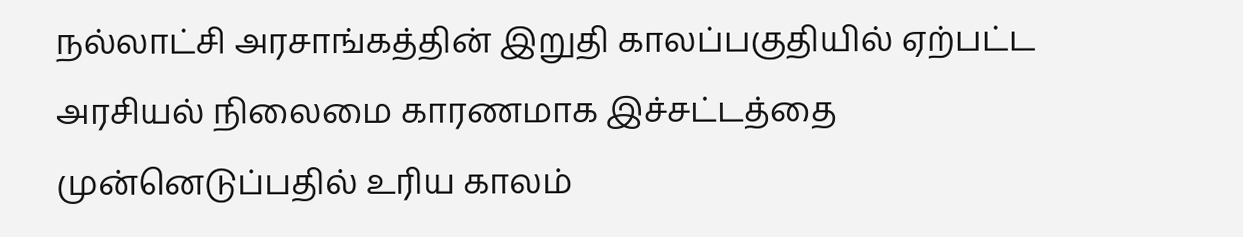நல்லாட்சி அரசாங்கத்தின் இறுதி காலப்பகுதியில் ஏற்பட்ட அரசியல் நிலைமை காரணமாக இச்சட்டத்தை முன்னெடுப்பதில் உரிய காலம்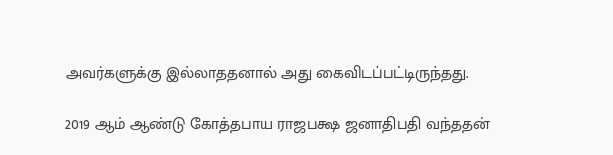அவர்களுக்கு இல்லாததனால் அது கைவிடப்பட்டிருந்தது.

2019 ஆம் ஆண்டு கோத்தபாய ராஜபக்ஷ ஜனாதிபதி வந்ததன்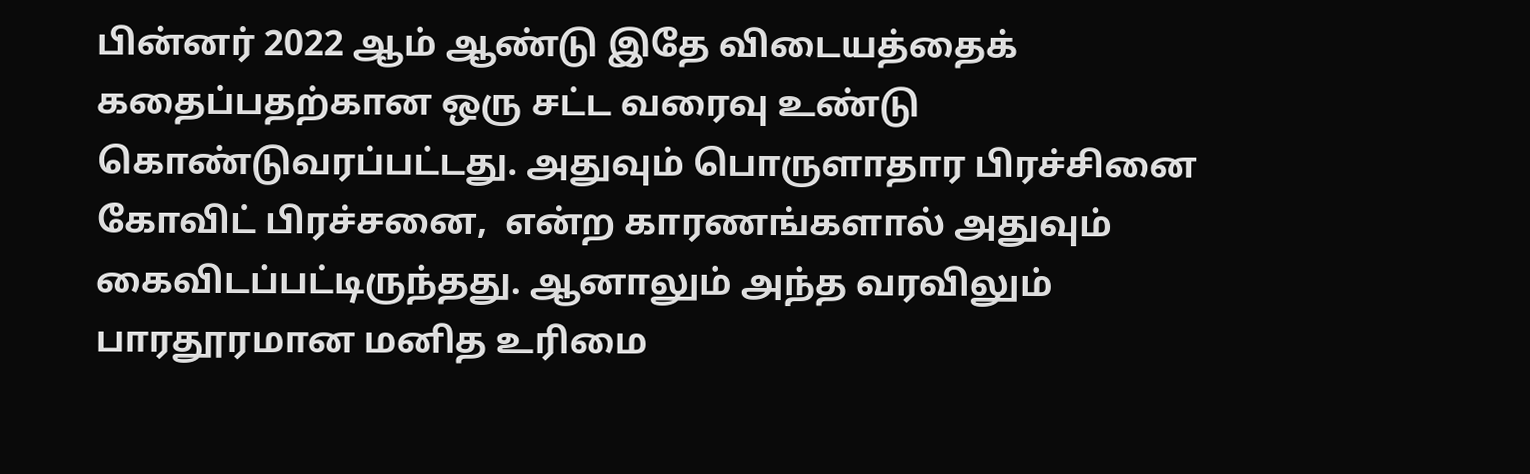பின்னர் 2022 ஆம் ஆண்டு இதே விடையத்தைக் கதைப்பதற்கான ஒரு சட்ட வரைவு உண்டு கொண்டுவரப்பட்டது. அதுவும் பொருளாதார பிரச்சினை கோவிட் பிரச்சனை,  என்ற காரணங்களால் அதுவும் கைவிடப்பட்டிருந்தது. ஆனாலும் அந்த வரவிலும் பாரதூரமான மனித உரிமை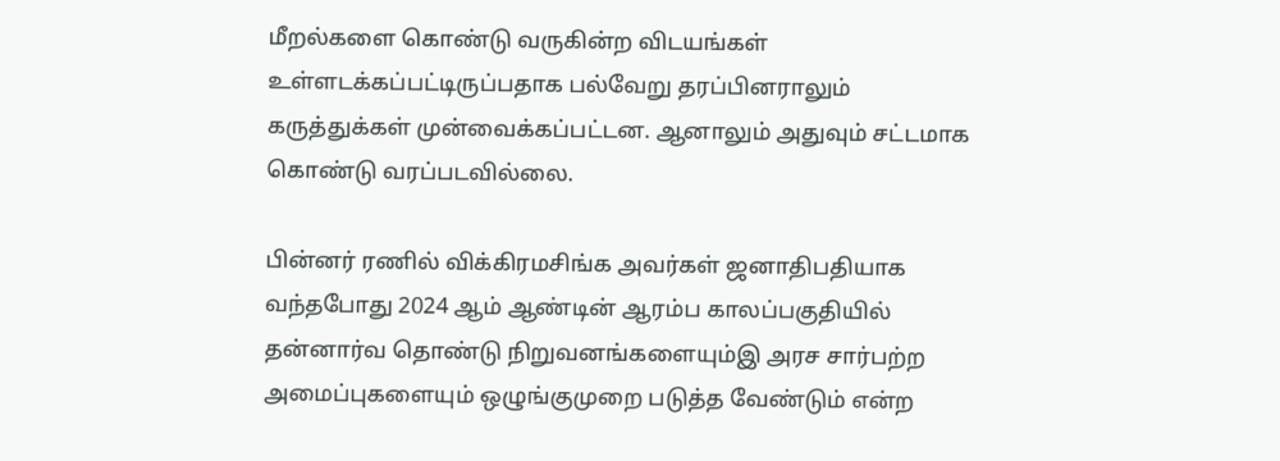மீறல்களை கொண்டு வருகின்ற விடயங்கள் உள்ளடக்கப்பட்டிருப்பதாக பல்வேறு தரப்பினராலும் கருத்துக்கள் முன்வைக்கப்பட்டன. ஆனாலும் அதுவும் சட்டமாக கொண்டு வரப்படவில்லை.

பின்னர் ரணில் விக்கிரமசிங்க அவர்கள் ஜனாதிபதியாக வந்தபோது 2024 ஆம் ஆண்டின் ஆரம்ப காலப்பகுதியில் தன்னார்வ தொண்டு நிறுவனங்களையும்இ அரச சார்பற்ற அமைப்புகளையும் ஒழுங்குமுறை படுத்த வேண்டும் என்ற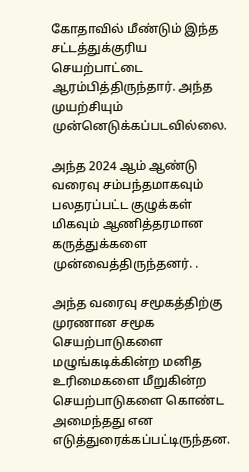கோதாவில் மீண்டும் இந்த சட்டத்துக்குரிய செயற்பாட்டை ஆரம்பித்திருந்தார். அந்த முயற்சியும் முன்னெடுக்கப்படவில்லை.

அந்த 2024 ஆம் ஆண்டு வரைவு சம்பந்தமாகவும் பலதரப்பட்ட குழுக்கள் மிகவும் ஆணித்தரமான கருத்துக்களை முன்வைத்திருந்தனர். .

அந்த வரைவு சமூகத்திற்கு முரணான சமூக செயற்பாடுகளை மழுங்கடிக்கின்ற மனித உரிமைகளை மீறுகின்ற செயற்பாடுகளை கொண்ட அமைந்தது என எடுத்துரைக்கப்பட்டிருந்தன.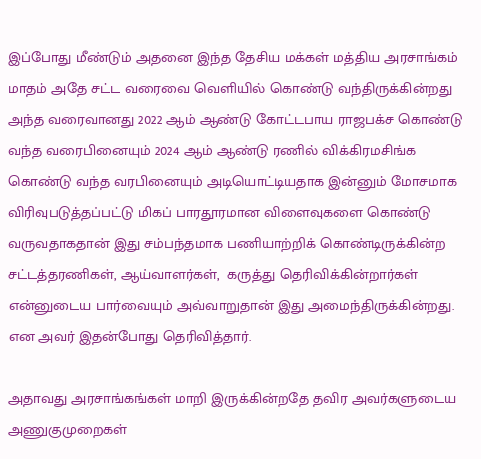இப்போது மீண்டும் அதனை இந்த தேசிய மக்கள் மத்திய அரசாங்கம் மாதம் அதே சட்ட வரைவை வெளியில் கொண்டு வந்திருக்கின்றது அந்த வரைவானது 2022 ஆம் ஆண்டு கோட்டபாய ராஜபக்ச கொண்டு வந்த வரைபினையும் 2024 ஆம் ஆண்டு ரணில் விக்கிரமசிங்க கொண்டு வந்த வரபினையும் அடியொட்டியதாக இன்னும் மோசமாக விரிவுபடுத்தப்பட்டு மிகப் பாரதூரமான விளைவுகளை கொண்டு வருவதாகதான் இது சம்பந்தமாக பணியாற்றிக் கொண்டிருக்கின்ற சட்டத்தரணிகள், ஆய்வாளர்கள்,  கருத்து தெரிவிக்கின்றார்கள் என்னுடைய பார்வையும் அவ்வாறுதான் இது அமைந்திருக்கின்றது. என அவர் இதன்போது தெரிவித்தார்.

அதாவது அரசாங்கங்கள் மாறி இருக்கின்றதே தவிர அவர்களுடைய அணுகுமுறைகள்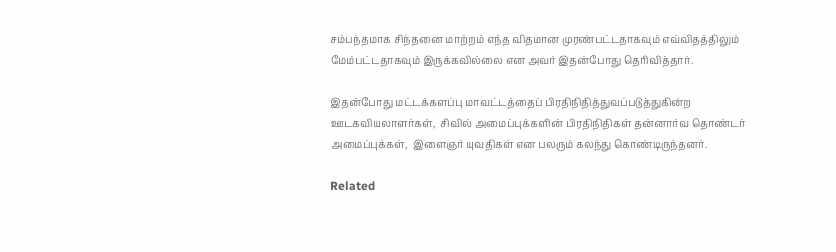சம்பந்தமாக சிந்தனை மாற்றம் எந்த விதமான முரண்பட்டதாகவும் எவ்விதத்திலும் மேம்பட்டதாகவும் இருக்கவில்லை என அவர் இதன்போது தெரிவித்தார்.

இதன்போது மட்டக்களப்பு மாவட்டத்தைப் பிரதிநிதித்துவப்படுத்துகின்ற ஊடகவியலாளர்கள்,  சிவில் அமைப்புக்களின் பிரதிநிதிகள் தன்னார்வ தொண்டர் அமைப்புக்கள்,  இளைஞர் யுவதிகள் என பலரும் கலந்து கொண்டிருந்தனர்.

Related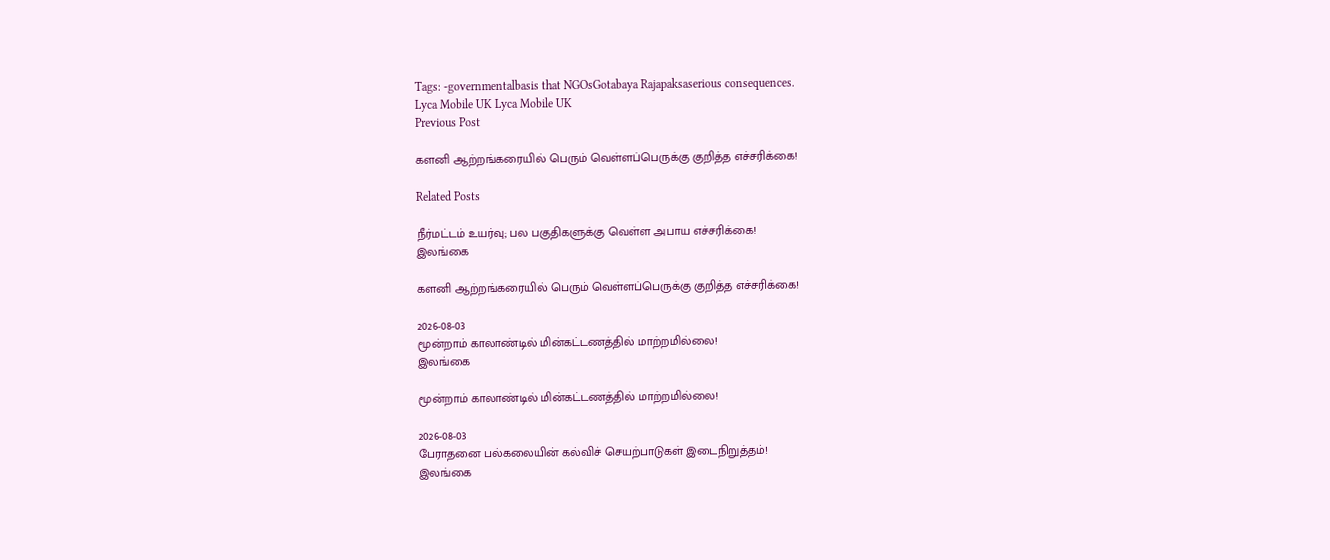Tags: -governmentalbasis that NGOsGotabaya Rajapaksaserious consequences.
Lyca Mobile UK Lyca Mobile UK
Previous Post

களனி ஆற்றங்கரையில் பெரும் வெள்ளப்பெருக்கு குறித்த எச்சரிக்கை!

Related Posts

நீர்மட்டம் உயர்வு; பல பகுதிகளுக்கு வெள்ள அபாய எச்சரிக்கை!
இலங்கை

களனி ஆற்றங்கரையில் பெரும் வெள்ளப்பெருக்கு குறித்த எச்சரிக்கை!

2026-08-03
மூன்றாம் காலாண்டில் மின்கட்டணத்தில் மாற்றமில்லை!
இலங்கை

மூன்றாம் காலாண்டில் மின்கட்டணத்தில் மாற்றமில்லை!

2026-08-03
பேராதனை பல்கலையின் கல்விச் செயற்பாடுகள் இடைநிறுத்தம்!
இலங்கை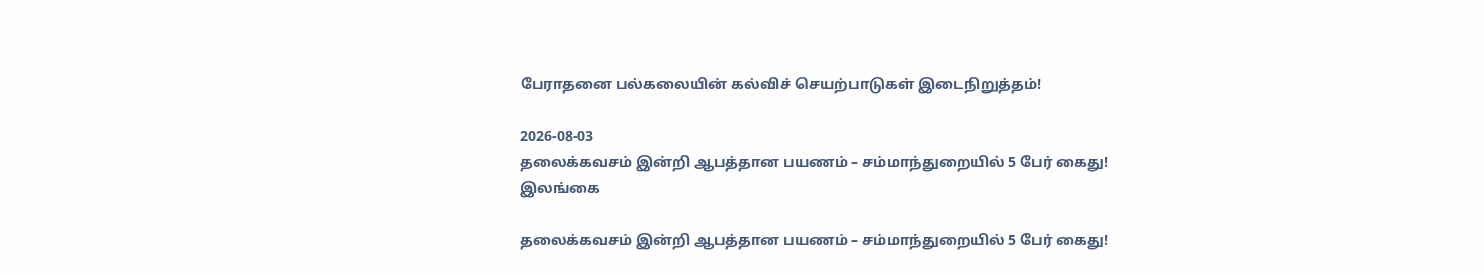பேராதனை பல்கலையின் கல்விச் செயற்பாடுகள் இடைநிறுத்தம்!

2026-08-03
தலைக்கவசம் இன்றி ஆபத்தான பயணம் – சம்மாந்துறையில் 5 பேர் கைது!
இலங்கை

தலைக்கவசம் இன்றி ஆபத்தான பயணம் – சம்மாந்துறையில் 5 பேர் கைது!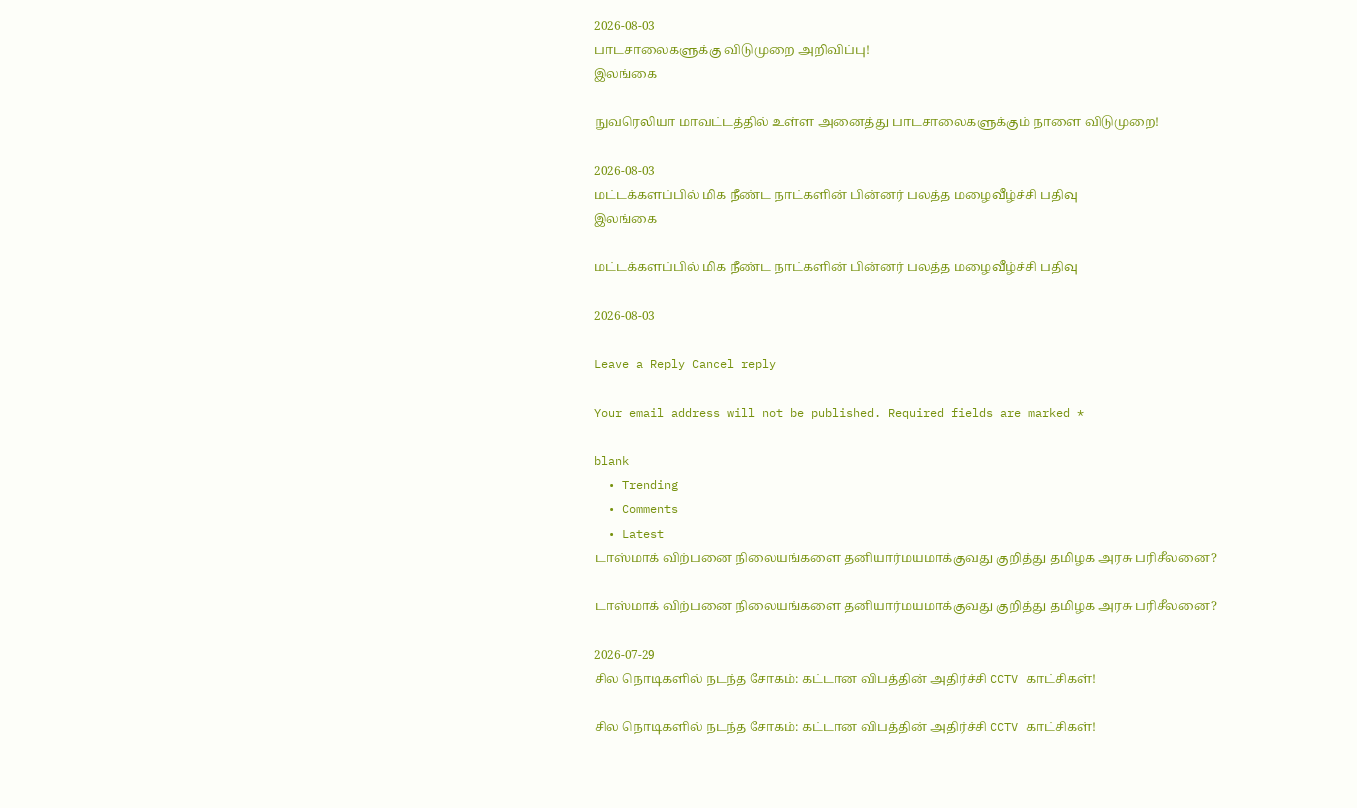2026-08-03
பாடசாலைகளுக்கு விடுமுறை அறிவிப்பு!
இலங்கை

நுவரெலியா மாவட்டத்தில் உள்ள அனைத்து பாடசாலைகளுக்கும் நாளை விடுமுறை!

2026-08-03
மட்டக்களப்பில் மிக நீண்ட நாட்களின் பின்னர் பலத்த மழைவீழ்ச்சி பதிவு
இலங்கை

மட்டக்களப்பில் மிக நீண்ட நாட்களின் பின்னர் பலத்த மழைவீழ்ச்சி பதிவு

2026-08-03

Leave a Reply Cancel reply

Your email address will not be published. Required fields are marked *

blank
  • Trending
  • Comments
  • Latest
டாஸ்மாக் விற்பனை நிலையங்களை தனியார்மயமாக்குவது குறித்து தமிழக அரசு பரிசீலனை?

டாஸ்மாக் விற்பனை நிலையங்களை தனியார்மயமாக்குவது குறித்து தமிழக அரசு பரிசீலனை?

2026-07-29
சில நொடிகளில் நடந்த சோகம்: கட்டான விபத்தின் அதிர்ச்சி CCTV காட்சிகள்!

சில நொடிகளில் நடந்த சோகம்: கட்டான விபத்தின் அதிர்ச்சி CCTV காட்சிகள்!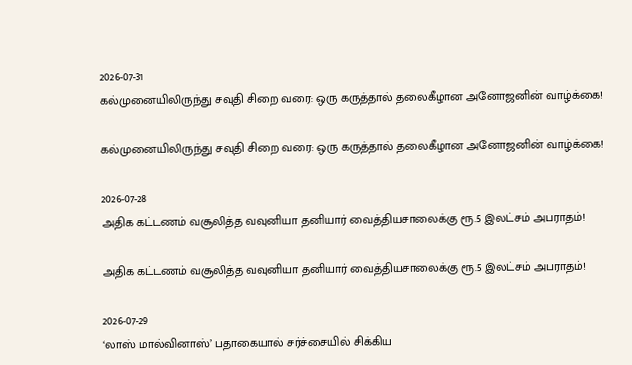2026-07-31
கல்முனையிலிருந்து சவுதி சிறை வரை: ஒரு கருத்தால் தலைகீழான அனோஜனின் வாழ்க்கை!

கல்முனையிலிருந்து சவுதி சிறை வரை: ஒரு கருத்தால் தலைகீழான அனோஜனின் வாழ்க்கை!

2026-07-28
அதிக கட்டணம் வசூலித்த வவுனியா தனியார் வைத்தியசாலைக்கு ரூ.5 இலட்சம் அபராதம்!

அதிக கட்டணம் வசூலித்த வவுனியா தனியார் வைத்தியசாலைக்கு ரூ.5 இலட்சம் அபராதம்!

2026-07-29
‘லாஸ் மால்வினாஸ்’ பதாகையால் சர்ச்சையில் சிக்கிய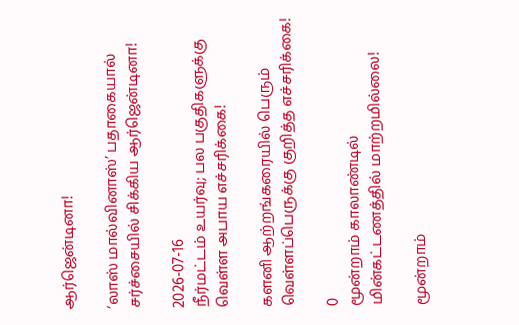ஆர்ஜென்டினா!

‘லாஸ் மால்வினாஸ்’ பதாகையால் சர்ச்சையில் சிக்கிய ஆர்ஜென்டினா!

2026-07-16
நீர்மட்டம் உயர்வு; பல பகுதிகளுக்கு வெள்ள அபாய எச்சரிக்கை!

களனி ஆற்றங்கரையில் பெரும் வெள்ளப்பெருக்கு குறித்த எச்சரிக்கை!

0
மூன்றாம் காலாண்டில் மின்கட்டணத்தில் மாற்றமில்லை!

மூன்றாம்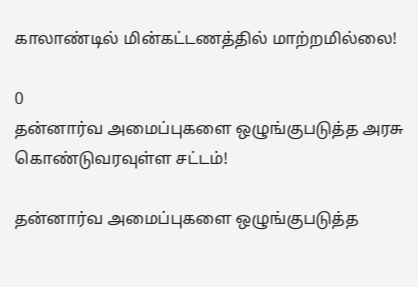காலாண்டில் மின்கட்டணத்தில் மாற்றமில்லை!

0
தன்னார்வ அமைப்புகளை ஒழுங்குபடுத்த அரசு கொண்டுவரவுள்ள சட்டம்!

தன்னார்வ அமைப்புகளை ஒழுங்குபடுத்த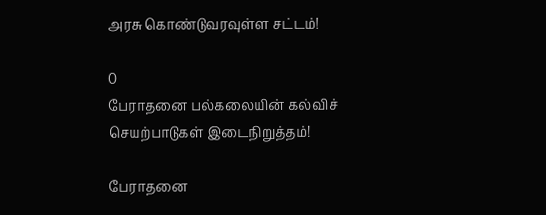அரசு கொண்டுவரவுள்ள சட்டம்!

0
பேராதனை பல்கலையின் கல்விச் செயற்பாடுகள் இடைநிறுத்தம்!

பேராதனை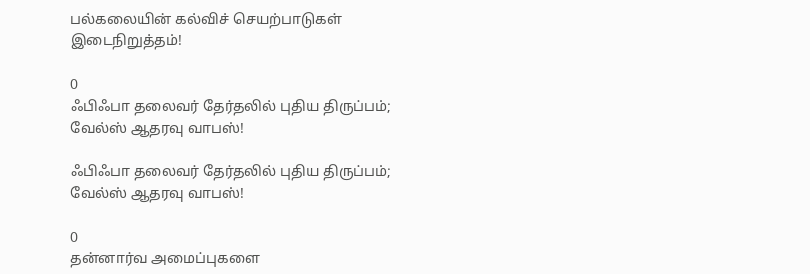பல்கலையின் கல்விச் செயற்பாடுகள் இடைநிறுத்தம்!

0
ஃபிஃபா தலைவர் தேர்தலில் புதிய திருப்பம்; வேல்ஸ் ஆதரவு வாபஸ்!

ஃபிஃபா தலைவர் தேர்தலில் புதிய திருப்பம்; வேல்ஸ் ஆதரவு வாபஸ்!

0
தன்னார்வ அமைப்புகளை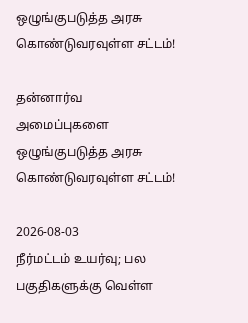ஒழுங்குபடுத்த அரசு கொண்டுவரவுள்ள சட்டம்!

தன்னார்வ அமைப்புகளை ஒழுங்குபடுத்த அரசு கொண்டுவரவுள்ள சட்டம்!

2026-08-03
நீர்மட்டம் உயர்வு; பல பகுதிகளுக்கு வெள்ள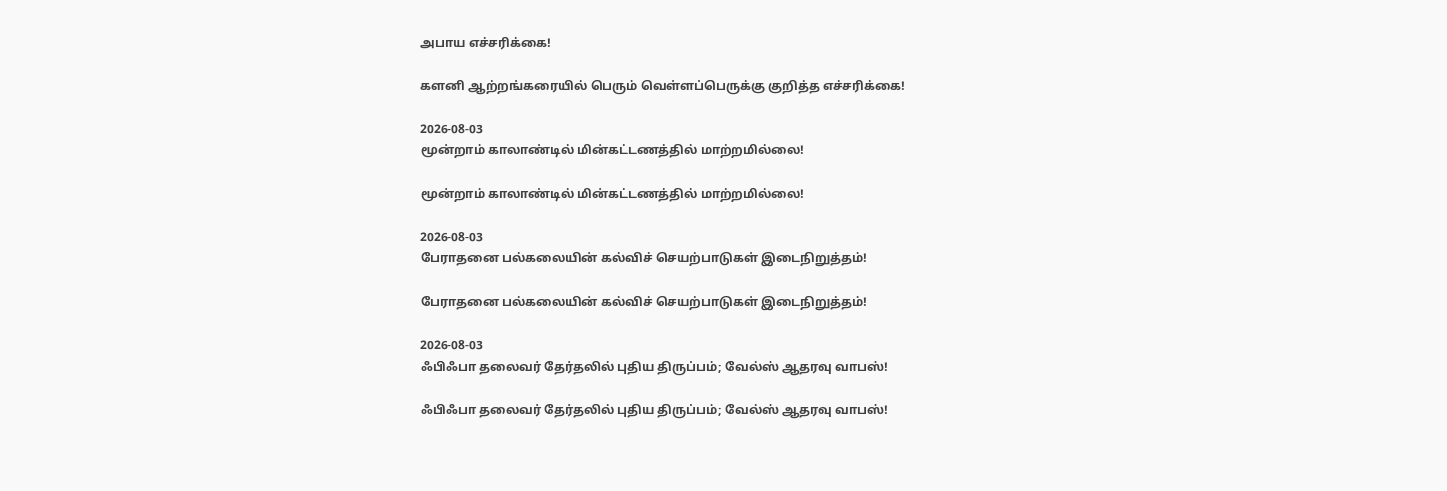அபாய எச்சரிக்கை!

களனி ஆற்றங்கரையில் பெரும் வெள்ளப்பெருக்கு குறித்த எச்சரிக்கை!

2026-08-03
மூன்றாம் காலாண்டில் மின்கட்டணத்தில் மாற்றமில்லை!

மூன்றாம் காலாண்டில் மின்கட்டணத்தில் மாற்றமில்லை!

2026-08-03
பேராதனை பல்கலையின் கல்விச் செயற்பாடுகள் இடைநிறுத்தம்!

பேராதனை பல்கலையின் கல்விச் செயற்பாடுகள் இடைநிறுத்தம்!

2026-08-03
ஃபிஃபா தலைவர் தேர்தலில் புதிய திருப்பம்; வேல்ஸ் ஆதரவு வாபஸ்!

ஃபிஃபா தலைவர் தேர்தலில் புதிய திருப்பம்; வேல்ஸ் ஆதரவு வாபஸ்!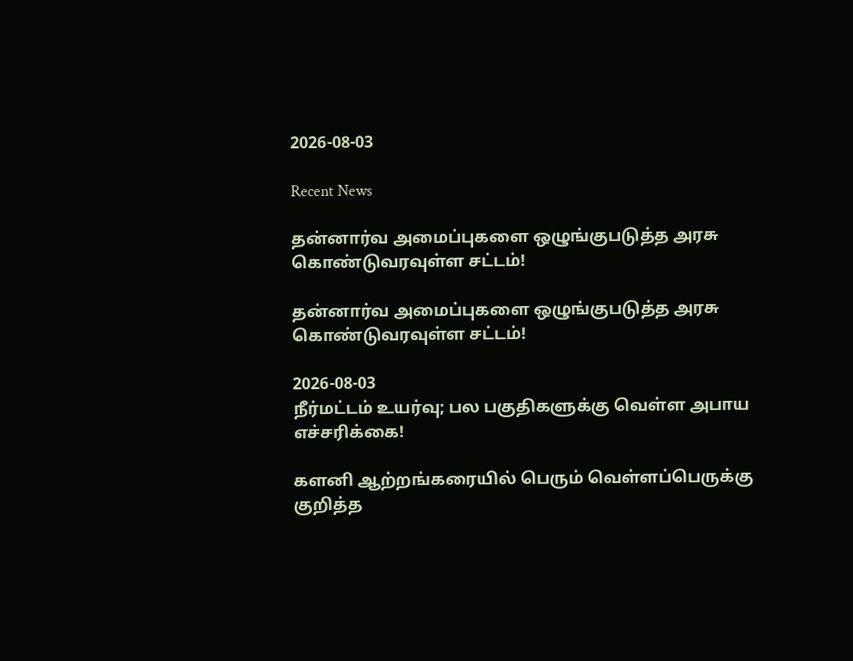2026-08-03

Recent News

தன்னார்வ அமைப்புகளை ஒழுங்குபடுத்த அரசு கொண்டுவரவுள்ள சட்டம்!

தன்னார்வ அமைப்புகளை ஒழுங்குபடுத்த அரசு கொண்டுவரவுள்ள சட்டம்!

2026-08-03
நீர்மட்டம் உயர்வு; பல பகுதிகளுக்கு வெள்ள அபாய எச்சரிக்கை!

களனி ஆற்றங்கரையில் பெரும் வெள்ளப்பெருக்கு குறித்த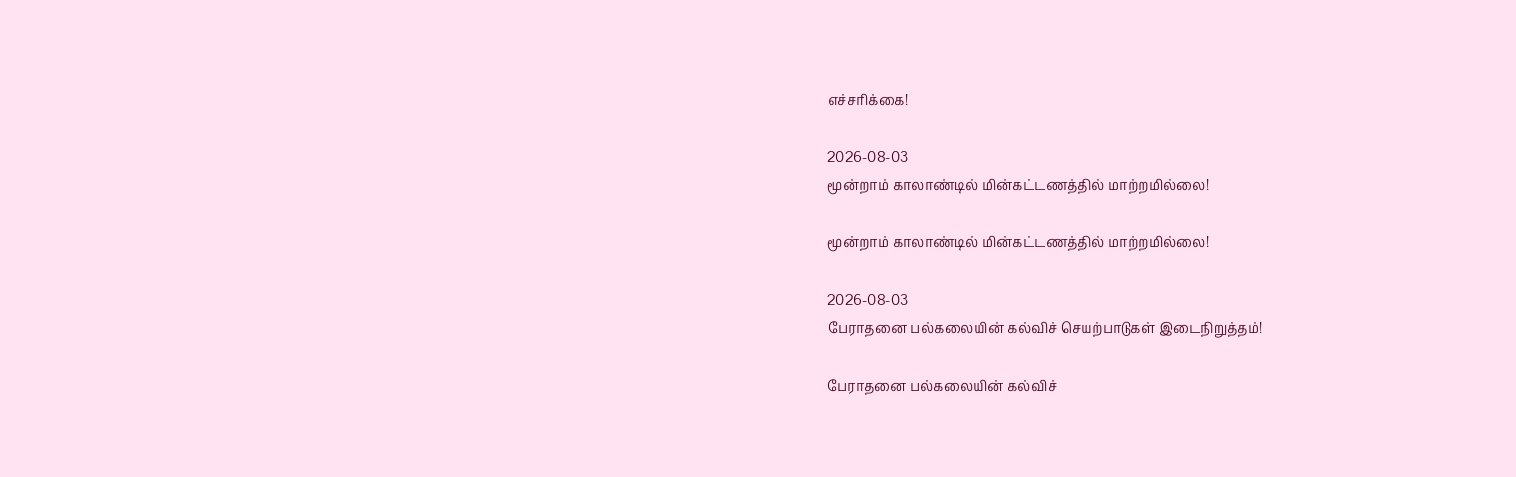எச்சரிக்கை!

2026-08-03
மூன்றாம் காலாண்டில் மின்கட்டணத்தில் மாற்றமில்லை!

மூன்றாம் காலாண்டில் மின்கட்டணத்தில் மாற்றமில்லை!

2026-08-03
பேராதனை பல்கலையின் கல்விச் செயற்பாடுகள் இடைநிறுத்தம்!

பேராதனை பல்கலையின் கல்விச்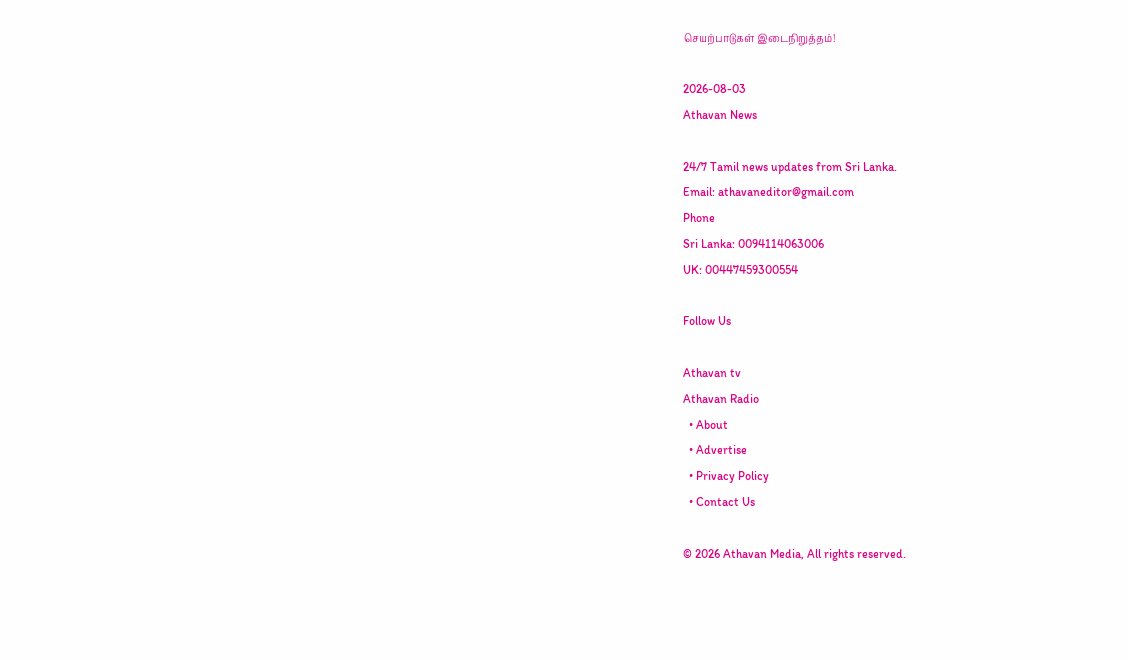செயற்பாடுகள் இடைநிறுத்தம்!

2026-08-03
Athavan News

24/7 Tamil news updates from Sri Lanka.
Email: athavaneditor@gmail.com
Phone
Sri Lanka: 0094114063006
UK: 00447459300554

Follow Us

Athavan tv
Athavan Radio
  • About
  • Advertise
  • Privacy Policy
  • Contact Us

© 2026 Athavan Media, All rights reserved.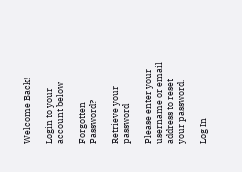Welcome Back!

Login to your account below

Forgotten Password?

Retrieve your password

Please enter your username or email address to reset your password.

Log In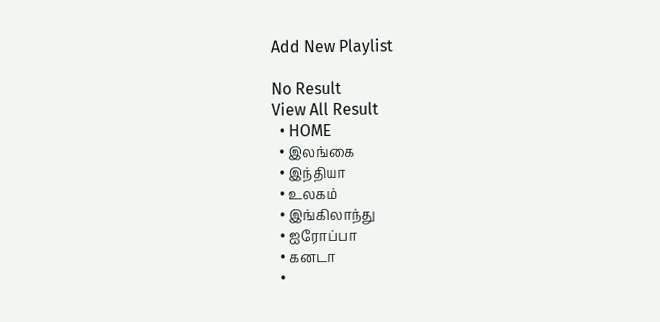Add New Playlist

No Result
View All Result
  • HOME
  • இலங்கை
  • இந்தியா
  • உலகம்
  • இங்கிலாந்து
  • ஐரோப்பா
  • கனடா
  •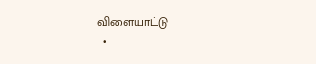விளையாட்டு
  •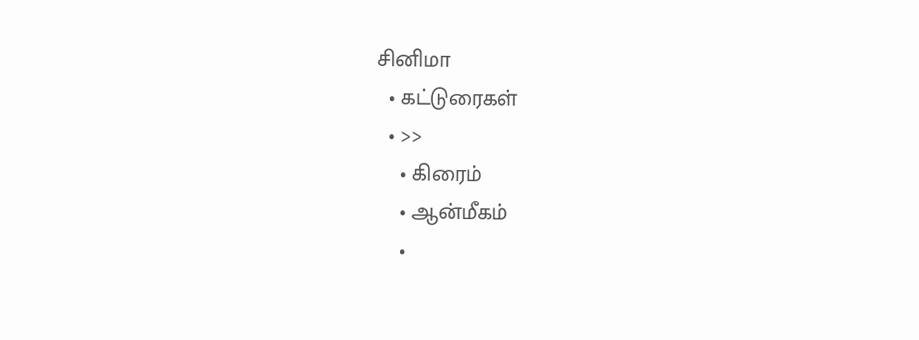சினிமா
  • கட்டுரைகள்
  • >>
    • கிரைம்
    • ஆன்மீகம்
    •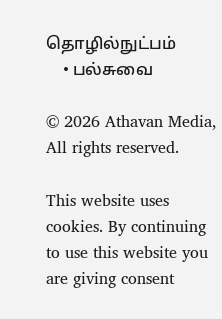தொழில்நுட்பம்
    • பல்சுவை

© 2026 Athavan Media, All rights reserved.

This website uses cookies. By continuing to use this website you are giving consent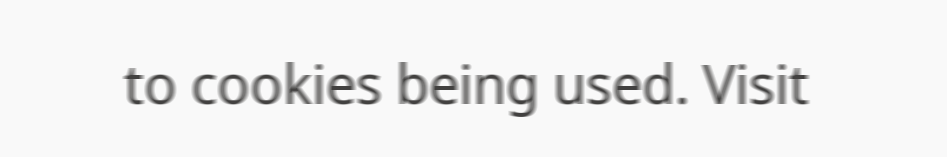to cookies being used. Visit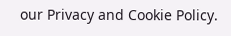our Privacy and Cookie Policy.